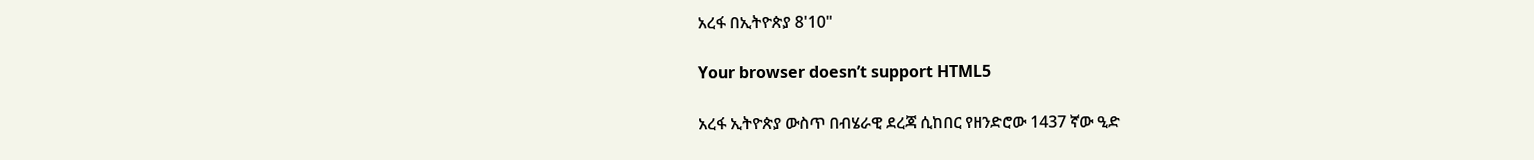አረፋ በኢትዮጵያ 8'10"

Your browser doesn’t support HTML5

አረፋ ኢትዮጵያ ውስጥ በብሄራዊ ደረጃ ሲከበር የዘንድሮው 1437 ኛው ዒድ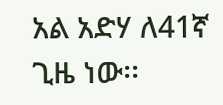አል አድሃ ለ41ኛ ጊዜ ነው፡፡